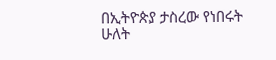በኢትዮጵያ ታስረው የነበሩት ሁለት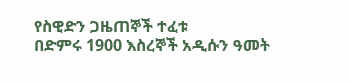የስዊድን ጋዜጠኞች ተፈቱ
በድምሩ 1900 እስረኞች አዲሱን ዓመት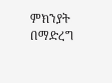ምክንያት በማድረግ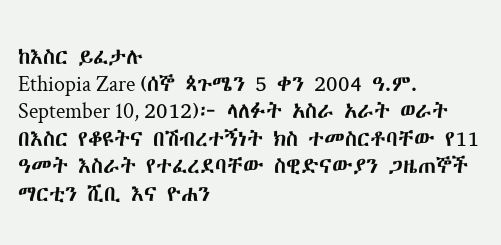ከእስር ይፈታሉ
Ethiopia Zare (ሰኞ ጳጉሜን 5 ቀን 2004 ዓ.ም. September 10, 2012)፦ ላለፉት አስራ አራት ወራት በእስር የቆዩትና በሽብረተኝነት ክስ ተመስርቶባቸው የ11 ዓመት እስራት የተፈረደባቸው ስዊድናውያን ጋዜጠኞች ማርቲን ሺቢ እና ዮሐን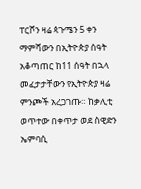ፐርሾን ዛሬ ጳጉሜን 5 ቀን ማምሻውን በኢትዮጵያ ሰዓት አቆጣጠር ከ11 ሰዓት በኋላ መፈታታቸውን የኢትዮጵያ ዛሬ ምንጮች አረጋገጡ። ከቃሊቲ ወጥተው በቀጥታ ወደ ስዊድን ኤምባሲ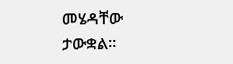መሄዳቸው ታውቋል።